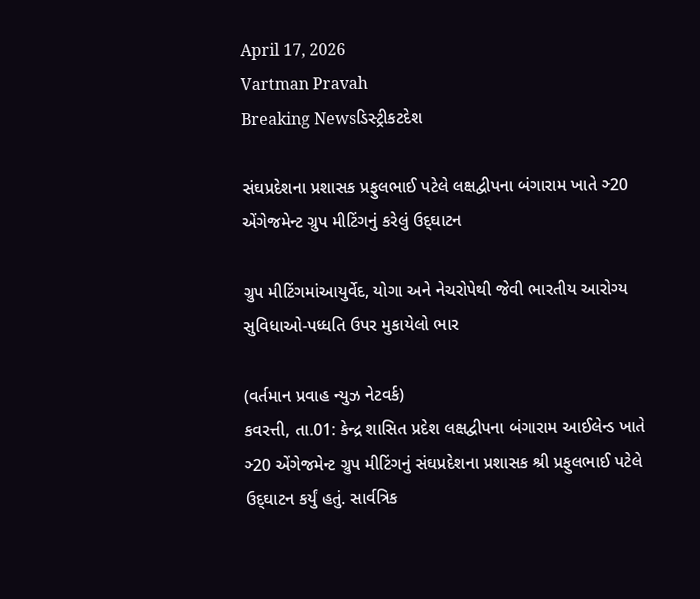April 17, 2026
Vartman Pravah
Breaking Newsડિસ્ટ્રીકટદેશ

સંઘપ્રદેશના પ્રશાસક પ્રફુલભાઈ પટેલે લક્ષદ્વીપના બંગારામ ખાતે ઞ્‍20 એંગેજમેન્‍ટ ગ્રુપ મીટિંગનું કરેલું ઉદ્‌ઘાટન

ગ્રુપ મીટિંગમાંઆયુર્વેદ, યોગા અને નેચરોપેથી જેવી ભારતીય આરોગ્‍ય સુવિધાઓ-પધ્‍ધતિ ઉપર મુકાયેલો ભાર

(વર્તમાન પ્રવાહ ન્‍યુઝ નેટવર્ક)
કવરત્તી, તા.01: કેન્‍દ્ર શાસિત પ્રદેશ લક્ષદ્વીપના બંગારામ આઈલેન્‍ડ ખાતે ઞ્‍20 એંગેજમેન્‍ટ ગ્રુપ મીટિંગનું સંઘપ્રદેશના પ્રશાસક શ્રી પ્રફુલભાઈ પટેલે ઉદ્‌ઘાટન કર્યું હતું. સાર્વત્રિક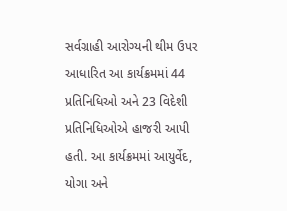સર્વગ્રાહી આરોગ્‍યની થીમ ઉપર આધારિત આ કાર્યક્રમમાં 44 પ્રતિનિધિઓ અને 23 વિદેશી પ્રતિનિધિઓએ હાજરી આપી હતી. આ કાર્યક્રમમાં આયુર્વેદ, યોગા અને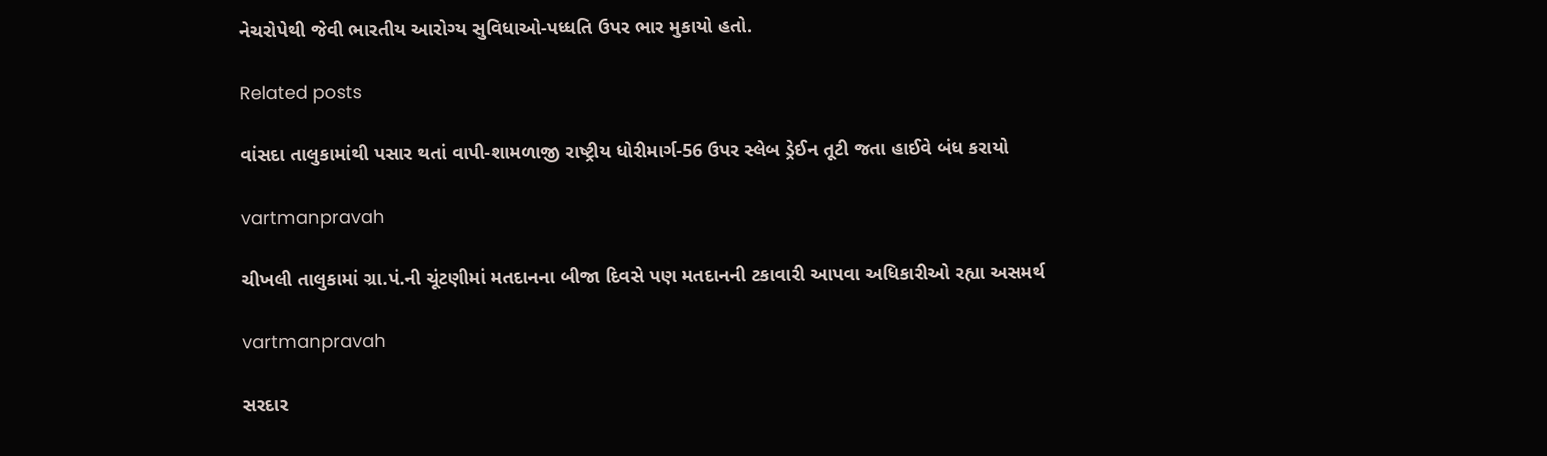નેચરોપેથી જેવી ભારતીય આરોગ્‍ય સુવિધાઓ-પધ્‍ધતિ ઉપર ભાર મુકાયો હતો.

Related posts

વાંસદા તાલુકામાંથી પસાર થતાં વાપી-શામળાજી રાષ્‍ટ્રીય ધોરીમાર્ગ-56 ઉપર સ્‍લેબ ડ્રેઈન તૂટી જતા હાઈવે બંધ કરાયો

vartmanpravah

ચીખલી તાલુકામાં ગ્રા.પં.ની ચૂંટણીમાં મતદાનના બીજા દિવસે પણ મતદાનની ટકાવારી આપવા અધિકારીઓ રહ્યા અસમર્થ

vartmanpravah

સરદાર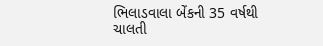ભિલાડવાલા બેંકની 35 વર્ષથી ચાલતી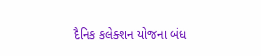દૈનિક કલેક્‍શન યોજના બંધ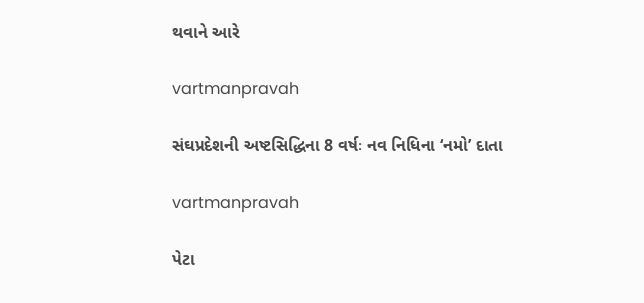થવાને આરે

vartmanpravah

સંઘપ્રદેશની અષ્‍ટસિદ્ધિના 8 વર્ષઃ નવ નિધિના ‘નમો’ દાતા

vartmanpravah

પેટા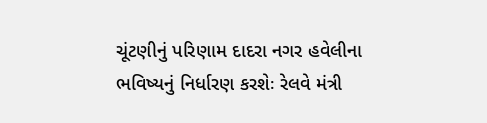ચૂંટણીનું પરિણામ દાદરા નગર હવેલીના ભવિષ્‍યનું નિર્ધારણ કરશેઃ રેલવે મંત્રી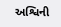અશ્વિની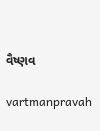વૈષ્‍ણવ

vartmanpravah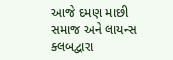આજે દમણ માછી સમાજ અને લાયન્‍સ ક્‍લબદ્વારા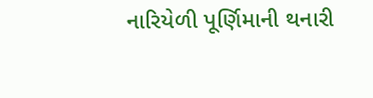નારિયેળી પૂર્ણિમાની થનારી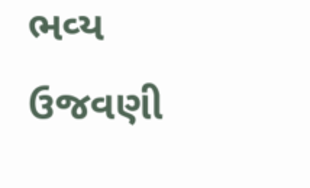ભવ્‍ય ઉજવણી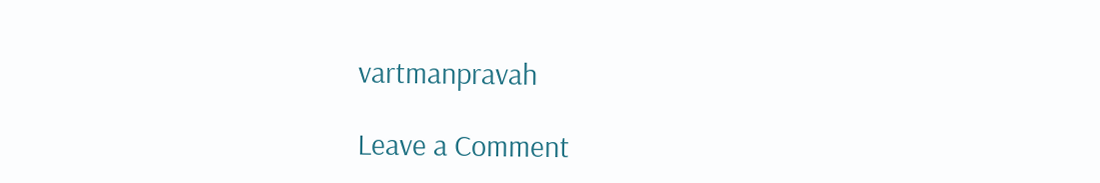vartmanpravah

Leave a Comment